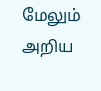மேலும் அறிய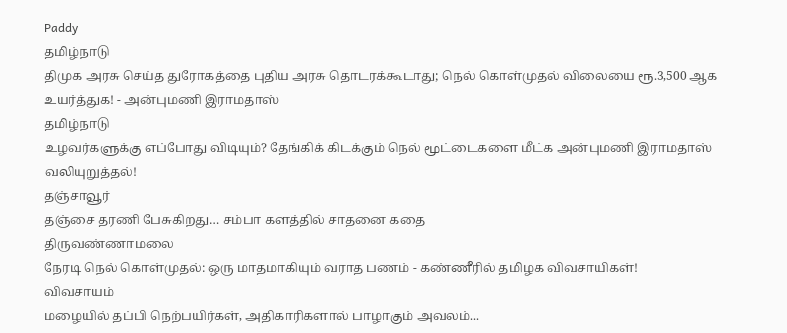Paddy
தமிழ்நாடு
திமுக அரசு செய்த துரோகத்தை புதிய அரசு தொடரக்கூடாது; நெல் கொள்முதல் விலையை ரூ.3,500 ஆக உயர்த்துக! - அன்புமணி இராமதாஸ்
தமிழ்நாடு
உழவர்களுக்கு எப்போது விடியும்? தேங்கிக் கிடக்கும் நெல் மூட்டைகளை மீட்க அன்புமணி இராமதாஸ் வலியுறுத்தல்!
தஞ்சாவூர்
தஞ்சை தரணி பேசுகிறது… சம்பா களத்தில் சாதனை கதை
திருவண்ணாமலை
நேரடி நெல் கொள்முதல்: ஒரு மாதமாகியும் வராத பணம் - கண்ணீரில் தமிழக விவசாயிகள்!
விவசாயம்
மழையில் தப்பி நெற்பயிர்கள், அதிகாரிகளால் பாழாகும் அவலம்...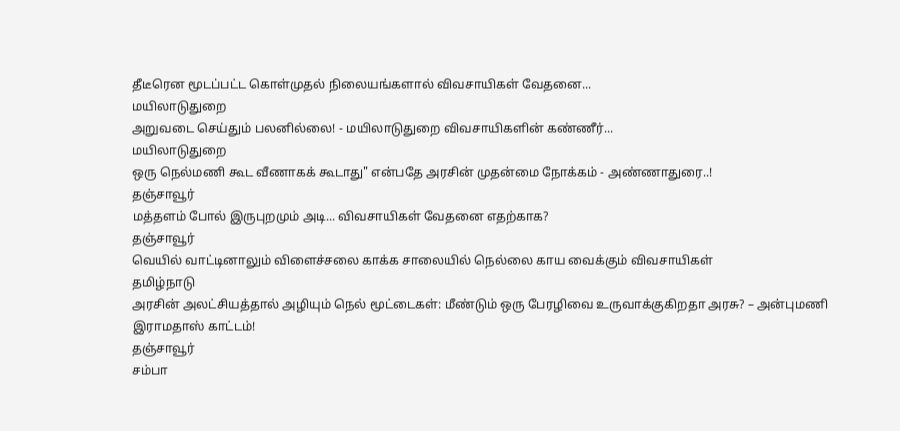தீடீரென மூடப்பட்ட கொள்முதல் நிலையங்களால் விவசாயிகள் வேதனை...
மயிலாடுதுறை
அறுவடை செய்தும் பலனில்லை! - மயிலாடுதுறை விவசாயிகளின் கண்ணீர்...
மயிலாடுதுறை
ஒரு நெல்மணி கூட வீணாகக் கூடாது" என்பதே அரசின் முதன்மை நோக்கம் - அண்ணாதுரை..!
தஞ்சாவூர்
மத்தளம் போல் இருபுறமும் அடி... விவசாயிகள் வேதனை எதற்காக?
தஞ்சாவூர்
வெயில் வாட்டினாலும் விளைச்சலை காக்க சாலையில் நெல்லை காய வைக்கும் விவசாயிகள்
தமிழ்நாடு
அரசின் அலட்சியத்தால் அழியும் நெல் மூட்டைகள்: மீண்டும் ஒரு பேரழிவை உருவாக்குகிறதா அரசு? – அன்புமணி இராமதாஸ் காட்டம்!
தஞ்சாவூர்
சம்பா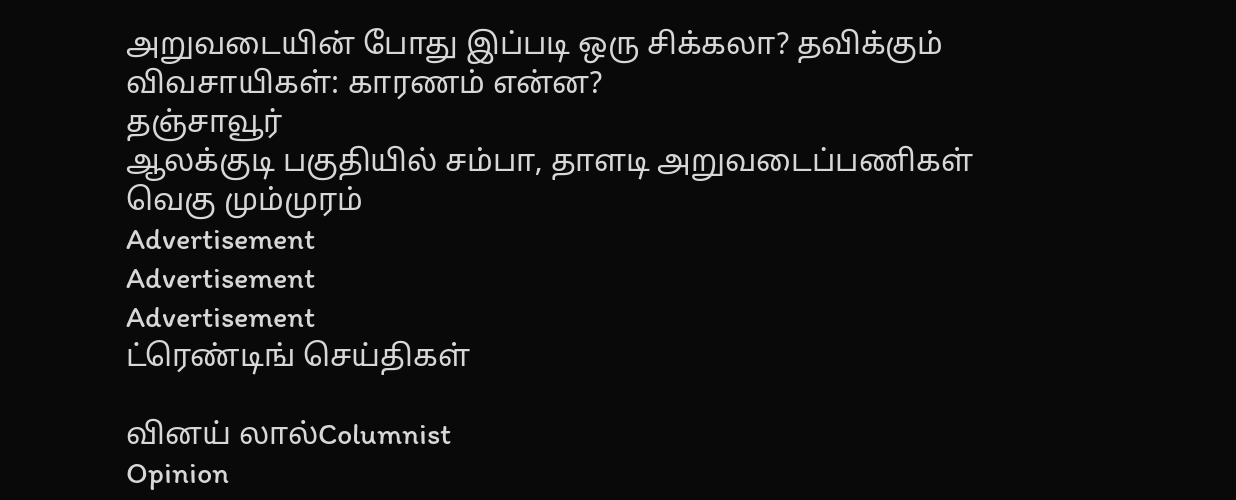அறுவடையின் போது இப்படி ஒரு சிக்கலா? தவிக்கும் விவசாயிகள்: காரணம் என்ன?
தஞ்சாவூர்
ஆலக்குடி பகுதியில் சம்பா, தாளடி அறுவடைப்பணிகள் வெகு மும்முரம்
Advertisement
Advertisement
Advertisement
ட்ரெண்டிங் செய்திகள்

வினய் லால்Columnist
Opinion